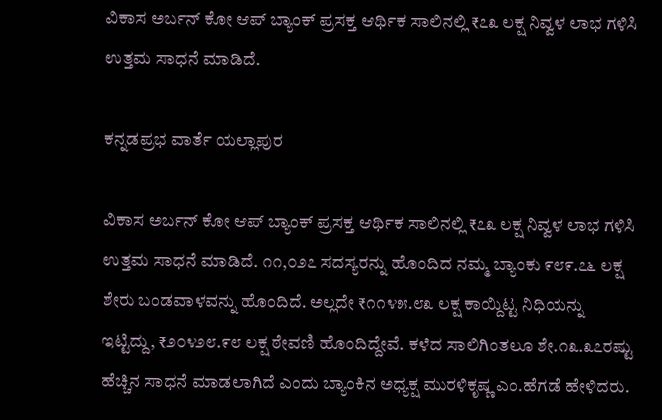ವಿಕಾಸ ಅರ್ಬನ್ ಕೋ ಆಪ್ ಬ್ಯಾಂಕ್ ಪ್ರಸಕ್ತ ಆರ್ಥಿಕ ಸಾಲಿನಲ್ಲಿ ₹೭೩ ಲಕ್ಷ ನಿವ್ವಳ ಲಾಭ ಗಳಿಸಿ ಉತ್ತಮ ಸಾಧನೆ ಮಾಡಿದೆ.

ಕನ್ನಡಪ್ರಭ ವಾರ್ತೆ ಯಲ್ಲಾಪುರ

ವಿಕಾಸ ಅರ್ಬನ್ ಕೋ ಆಪ್ ಬ್ಯಾಂಕ್ ಪ್ರಸಕ್ತ ಆರ್ಥಿಕ ಸಾಲಿನಲ್ಲಿ ₹೭೩ ಲಕ್ಷ ನಿವ್ವಳ ಲಾಭ ಗಳಿಸಿ ಉತ್ತಮ ಸಾಧನೆ ಮಾಡಿದೆ. ೧೧,೦೨೭ ಸದಸ್ಯರನ್ನು ಹೊಂದಿದ ನಮ್ಮ ಬ್ಯಾಂಕು ೯೮೯.೭೬ ಲಕ್ಷ ಶೇರು ಬಂಡವಾಳವನ್ನು ಹೊಂದಿದೆ. ಅಲ್ಲದೇ ₹೧೧೪೫.೮೩ ಲಕ್ಷ ಕಾಯ್ದಿಟ್ಟ ನಿಧಿಯನ್ನು ಇಟ್ಟಿದ್ದು, ₹೨೦೪೨೮.೯೮ ಲಕ್ಷ ಠೇವಣಿ ಹೊಂದಿದ್ದೇವೆ. ಕಳೆದ ಸಾಲಿಗಿಂತಲೂ ಶೇ.೧೩.೩೭ರಷ್ಟು ಹೆಚ್ಚಿನ ಸಾಧನೆ ಮಾಡಲಾಗಿದೆ ಎಂದು ಬ್ಯಾಂಕಿನ ಅಧ್ಯಕ್ಷ ಮುರಳಿಕೃಷ್ಣ ಎಂ.ಹೆಗಡೆ ಹೇಳಿದರು.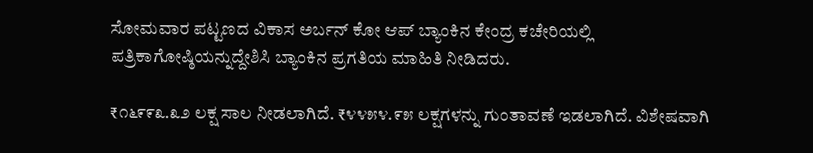ಸೋಮವಾರ ಪಟ್ಟಣದ ವಿಕಾಸ ಅರ್ಬನ್ ಕೋ ಆಪ್ ಬ್ಯಾಂಕಿನ ಕೇಂದ್ರ ಕಚೇರಿಯಲ್ಲಿ ಪತ್ರಿಕಾಗೋಷ್ಠಿಯನ್ನುದ್ದೇಶಿಸಿ ಬ್ಯಾಂಕಿನ ಪ್ರಗತಿಯ ಮಾಹಿತಿ ನೀಡಿದರು.

₹೧೬೯೯೩.೩೨ ಲಕ್ಷ ಸಾಲ ನೀಡಲಾಗಿದೆ. ₹೪೪೫೪.೯೫ ಲಕ್ಷಗಳನ್ನು ಗುಂತಾವಣೆ ಇಡಲಾಗಿದೆ. ವಿಶೇಷವಾಗಿ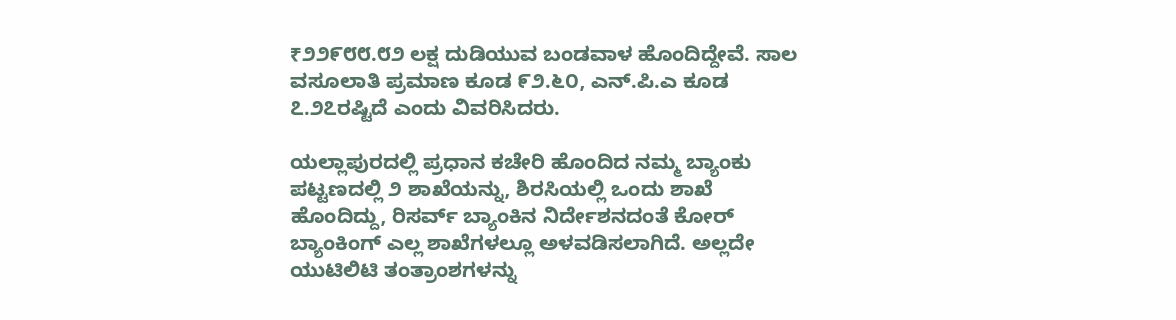₹೨೨೯೮೮.೮೨ ಲಕ್ಷ ದುಡಿಯುವ ಬಂಡವಾಳ ಹೊಂದಿದ್ದೇವೆ. ಸಾಲ ವಸೂಲಾತಿ ಪ್ರಮಾಣ ಕೂಡ ೯೨.೬೦, ಎನ್.ಪಿ.ಎ ಕೂಡ ೭.೨೭ರಷ್ಟಿದೆ ಎಂದು ವಿವರಿಸಿದರು.

ಯಲ್ಲಾಪುರದಲ್ಲಿ ಪ್ರಧಾನ ಕಚೇರಿ ಹೊಂದಿದ ನಮ್ಮ ಬ್ಯಾಂಕು ಪಟ್ಟಣದಲ್ಲಿ ೨ ಶಾಖೆಯನ್ನು, ಶಿರಸಿಯಲ್ಲಿ ಒಂದು ಶಾಖೆ ಹೊಂದಿದ್ದು, ರಿಸರ್ವ್ ಬ್ಯಾಂಕಿನ ನಿರ್ದೇಶನದಂತೆ ಕೋರ್ ಬ್ಯಾಂಕಿಂಗ್ ಎಲ್ಲ ಶಾಖೆಗಳಲ್ಲೂ ಅಳವಡಿಸಲಾಗಿದೆ. ಅಲ್ಲದೇ ಯುಟಿಲಿಟಿ ತಂತ್ರಾಂಶಗಳನ್ನು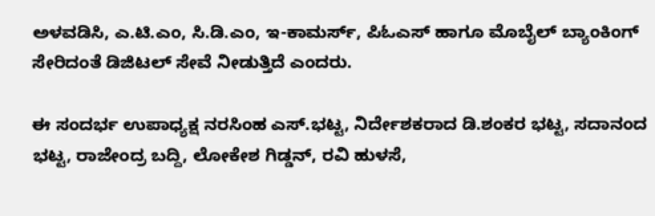ಅಳವಡಿಸಿ, ಎ.ಟಿ.ಎಂ, ಸಿ.ಡಿ.ಎಂ, ಇ-ಕಾಮರ್ಸ್, ಪಿಓಎಸ್ ಹಾಗೂ ಮೊಬೈಲ್ ಬ್ಯಾಂಕಿಂಗ್ ಸೇರಿದಂತೆ ಡಿಜಿಟಲ್ ಸೇವೆ ನೀಡುತ್ತಿದೆ ಎಂದರು.

ಈ ಸಂದರ್ಭ ಉಪಾಧ್ಯಕ್ಷ ನರಸಿಂಹ ಎಸ್.ಭಟ್ಟ, ನಿರ್ದೇಶಕರಾದ ಡಿ.ಶಂಕರ ಭಟ್ಟ, ಸದಾನಂದ ಭಟ್ಟ, ರಾಜೇಂದ್ರ ಬದ್ದಿ, ಲೋಕೇಶ ಗಿಡ್ಡನ್, ರವಿ ಹುಳಸೆ,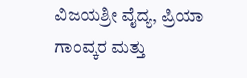ವಿಜಯಶ್ರೀ ವೈದ್ಯ, ಪ್ರಿಯಾ ಗಾಂವ್ಕರ ಮತ್ತು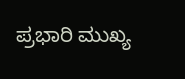ಪ್ರಭಾರಿ ಮುಖ್ಯ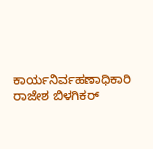ಕಾರ್ಯನಿರ್ವಹಣಾಧಿಕಾರಿ ರಾಜೇಶ ಬಿಳಗಿಕರ್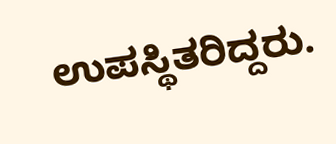ಉಪಸ್ಥಿತರಿದ್ದರು.